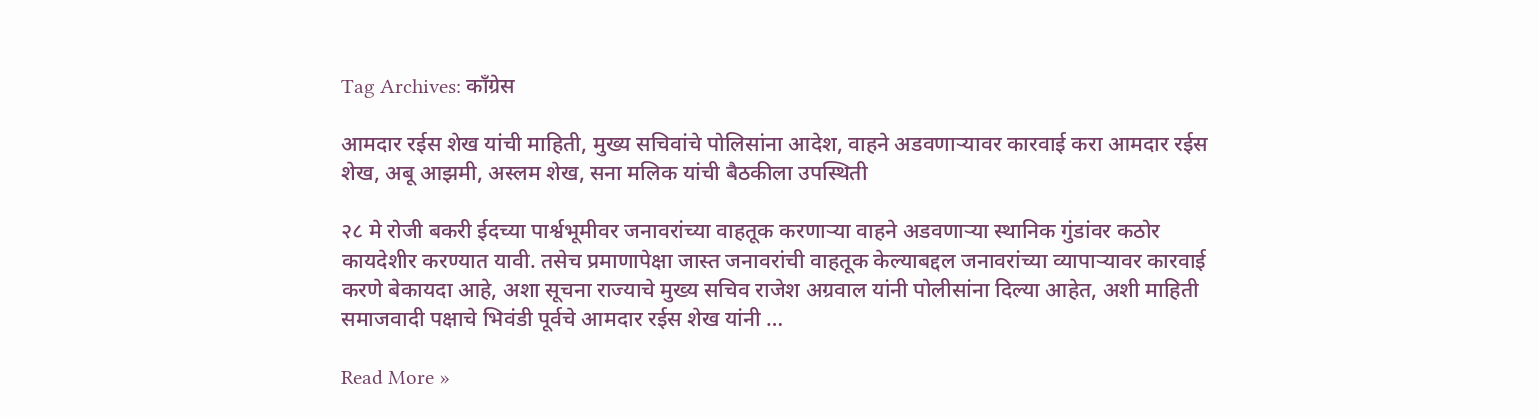Tag Archives: काँग्रेस

आमदार रईस शेख यांची माहिती, मुख्य सचिवांचे पोलिसांना आदेश, वाहने अडवणाऱ्यावर कारवाई करा आमदार रईस शेख, अबू आझमी, अस्लम शेख, सना मलिक यांची बैठकीला उपस्थिती

२८ मे रोजी बकरी ईदच्या पार्श्वभूमीवर जनावरांच्या वाहतूक करणाऱ्या वाहने अडवणाऱ्या स्थानिक गुंडांवर कठोर कायदेशीर करण्यात यावी. तसेच प्रमाणापेक्षा जास्त जनावरांची वाहतूक केल्याबद्दल जनावरांच्या व्यापाऱ्यावर कारवाई करणे बेकायदा आहे, अशा सूचना राज्याचे मुख्य सचिव राजेश अग्रवाल यांनी पोलीसांना दिल्या आहेत, अशी माहिती समाजवादी पक्षाचे भिवंडी पूर्वचे आमदार रईस शेख यांनी …

Read More »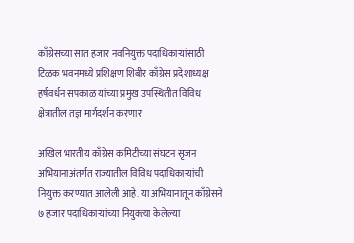काँग्रेसच्या सात हजार नवनियुक्त पदाधिकाऱ्यांसाठी टिळक भवनमध्ये प्रशिक्षण शिबीर काँग्रेस प्रदेशाध्यक्ष हर्षवर्धन सपकाळ यांच्या प्रमुख उपस्थितीत विविध क्षेत्रातील तज्ञ मार्गदर्शन करणार

अखिल भारतीय काँग्रेस कमिटीच्या संघटन सृजन अभियानाअंतर्गत राज्यातील विविध पदाधिकाऱ्यांची नियुक्त करण्यात आलेली आहे. या अभियानातून काँग्रेसने ७ हजार पदाधिकाऱ्यांच्या नियुक्त्या केलेल्या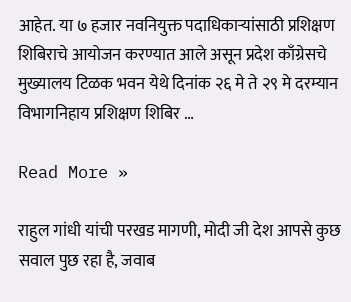आहेत. या ७ हजार नवनियुक्त पदाधिकाऱ्यांसाठी प्रशिक्षण शिबिराचे आयोजन करण्यात आले असून प्रदेश काँग्रेसचे मुख्यालय टिळक भवन येथे दिनांक २६ मे ते २९ मे दरम्यान विभागनिहाय प्रशिक्षण शिबिर …

Read More »

राहुल गांधी यांची परखड मागणी, मोदी जी देश आपसे कुछ सवाल पुछ रहा है, जवाब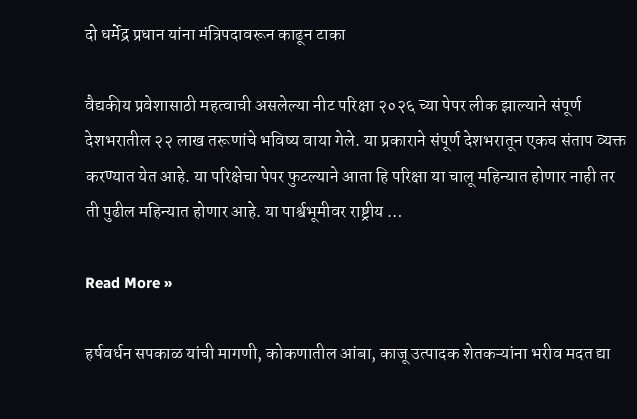दो धर्मेद्र प्रधान यांना मंत्रिपदावरून काढून टाका

वैद्यकीय प्रवेशासाठी महत्वाची असलेल्या नीट परिक्षा २०२६ च्या पेपर लीक झाल्याने संपूर्ण देशभरातील २२ लाख तरूणांचे भविष्य वाया गेले. या प्रकाराने संपूर्ण देशभरातून एकच संताप व्यक्त करण्यात येत आहे. या परिक्षेचा पेपर फुटल्याने आता हि परिक्षा या चालू महिन्यात होणार नाही तर ती पुढील महिन्यात होणार आहे. या पार्श्वभूमीवर राष्ट्रीय …

Read More »

हर्षवर्धन सपकाळ यांची मागणी, कोकणातील आंबा, काजू उत्पादक शेतकऱ्यांना भरीव मदत द्या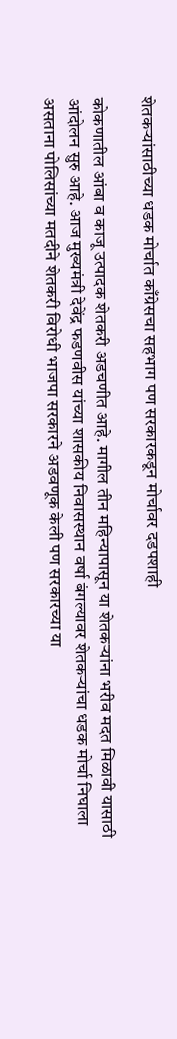शेतकऱ्यांसाठीच्या धडक मोर्चात काँग्रेसचा सहभाग पण सरकारकडून मोर्चावर दडपशाही

कोकणातील आंबा व काजू उत्पादक शेतकरी अडचणीत आहे. मागील तीन महिन्यापासून या शेतकऱ्यांना भरीव मदत मिळावी यासाठी आंदोलन सुरु आहे. आज मुख्यमंत्री देवेंद्र फडणवीस यांच्या शासकीय निवासस्थान वर्षा बंगल्यावर शेतकऱ्यांचा धडक मोर्चा निघाला असताना पोलिसांच्या मतदीने शेतकरी विरोधी भाजपा सरकारने अडवणूक केली पण सरकारच्या या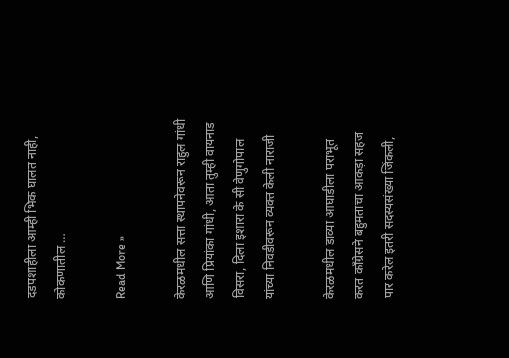दडपशाहीला आम्ही भिक घालत नाही, कोकणातील …

Read More »

केरळमधील सत्ता स्थापनेवरून राहुल गांधी आणि प्रियांका गांधी, आता तुम्ही वायनाड विसरा, दिला इशारा के सी वेणुगोपाल यांच्या निवडीवरून व्यक्त केली नाराजी

केरळमधील डाव्या आघाडीला पराभूत करत काँग्रेसने बहुमताचा आकड़ा सहज पार करेल इतरी सदस्यसंख्या जिंकली,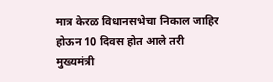मात्र केरळ विधानसभेचा निकाल जाहिर होऊन 10 दिवस होत आले तरी मुख्यमंत्री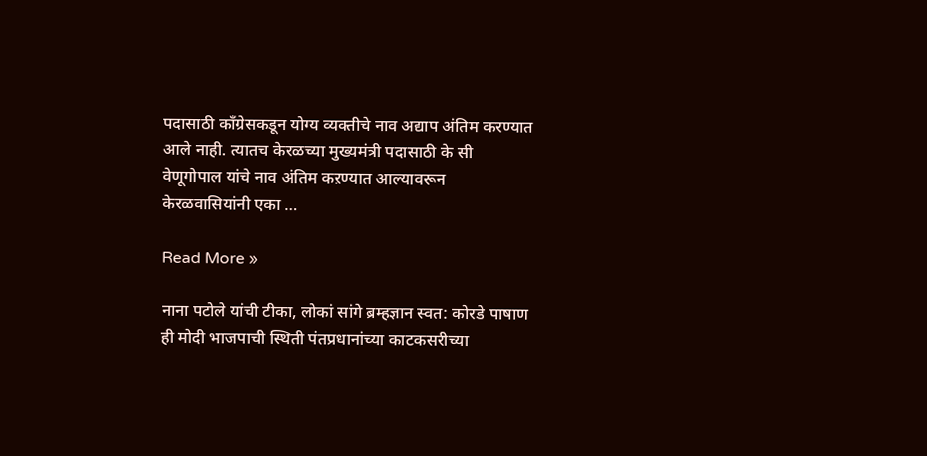पदासाठी काँग्रेसकडून योग्य व्यक्तीचे नाव अद्याप अंतिम करण्यात आले नाही. त्यातच केरळच्या मुख्यमंत्री पदासाठी के सी वेणूगोपाल यांचे नाव अंतिम कऱण्यात आल्यावरून केरळवासियांनी एका …

Read More »

नाना पटोले यांची टीका, लोकां सांगे ब्रम्हज्ञान स्वत: कोरडे पाषाण ही मोदी भाजपाची स्थिती पंतप्रधानांच्या काटकसरीच्या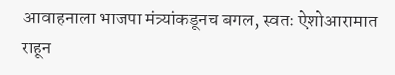आवाहनाला भाजपा मंत्र्यांकडूनच बगल, स्वतः ऐशोआरामात राहून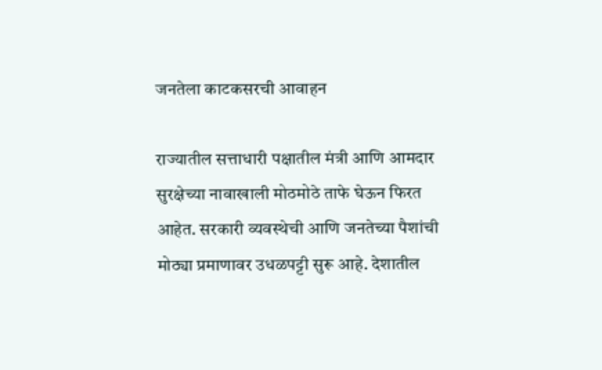जनतेला काटकसरची आवाहन

राज्यातील सत्ताधारी पक्षातील मंत्री आणि आमदार सुरक्षेच्या नावाखाली मोठमोठे ताफे घेऊन फिरत आहेत. सरकारी व्यवस्थेची आणि जनतेच्या पैशांची मोठ्या प्रमाणावर उधळपट्टी सुरू आहे. देशातील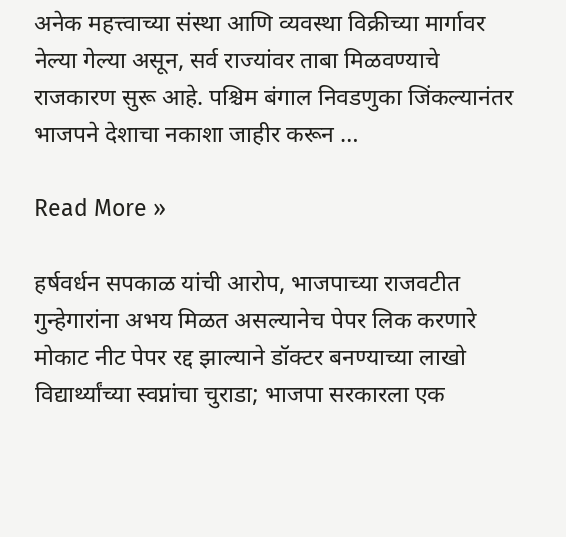अनेक महत्त्वाच्या संस्था आणि व्यवस्था विक्रीच्या मार्गावर नेल्या गेल्या असून, सर्व राज्यांवर ताबा मिळवण्याचे राजकारण सुरू आहे. पश्चिम बंगाल निवडणुका जिंकल्यानंतर भाजपने देशाचा नकाशा जाहीर करून …

Read More »

हर्षवर्धन सपकाळ यांची आरोप, भाजपाच्या राजवटीत गुन्हेगारांना अभय मिळत असल्यानेच पेपर लिक करणारे मोकाट नीट पेपर रद्द झाल्याने डॉक्टर बनण्याच्या लाखो विद्यार्थ्यांच्या स्वप्नांचा चुराडा; भाजपा सरकारला एक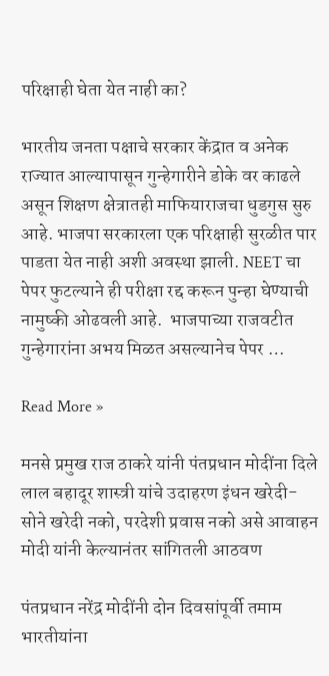परिक्षाही घेता येत नाही का?

भारतीय जनता पक्षाचे सरकार केंद्रात व अनेक राज्यात आल्यापासून गुन्हेगारीने डोके वर काढले असून शिक्षण क्षेत्रातही माफियाराजचा धुडगुस सुरु आहे. भाजपा सरकारला एक परिक्षाही सुरळीत पार पाडता येत नाही अशी अवस्था झाली. NEET चा पेपर फुटल्याने ही परीक्षा रद्द करून पुन्हा घेण्याची नामुष्की ओढवली आहे.  भाजपाच्या राजवटीत गुन्हेगारांना अभय मिळत असल्यानेच पेपर …

Read More »

मनसे प्रमुख राज ठाकरे यांनी पंतप्रधान मोदींना दिले लाल बहादूर शास्त्री यांचे उदाहरण इंधन खरेदी- सोने खरेदी नको, परदेशी प्रवास नको असे आवाहन मोदी यांनी केल्यानंतर सांगितली आठवण

पंतप्रधान नरेंद्र मोदींनी दोन दिवसांपूर्वी तमाम भारतीयांना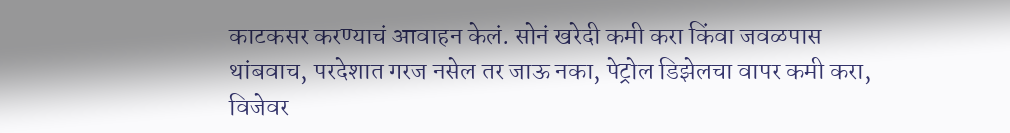काटकसर करण्याचं आवाहन केलं. सोनं खरेदी कमी करा किंवा जवळपास थांबवाच, परदेशात गरज नसेल तर जाऊ नका, पेट्रोल डिझेलचा वापर कमी करा, विजेवर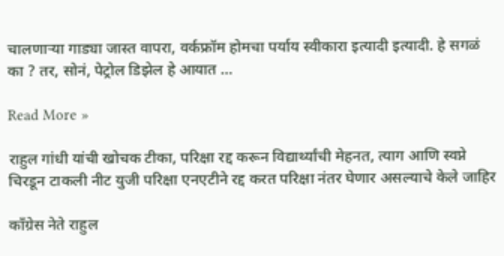चालणाऱ्या गाड्या जास्त वापरा, वर्कफ्रॉम होमचा पर्याय स्वीकारा इत्यादी इत्यादी. हे सगळं का ? तर, सोनं, पेट्रोल डिझेल हे आयात …

Read More »

राहुल गांधी यांची खोचक टीका, परिक्षा रद्द करून विद्यार्थ्यांची मेहनत, त्याग आणि स्वप्ने चिरडून टाकली नीट युजी परिक्षा एनएटीने रद्द करत परिक्षा नंतर घेणार असल्याचे केले जाहिर

काँग्रेस नेते राहुल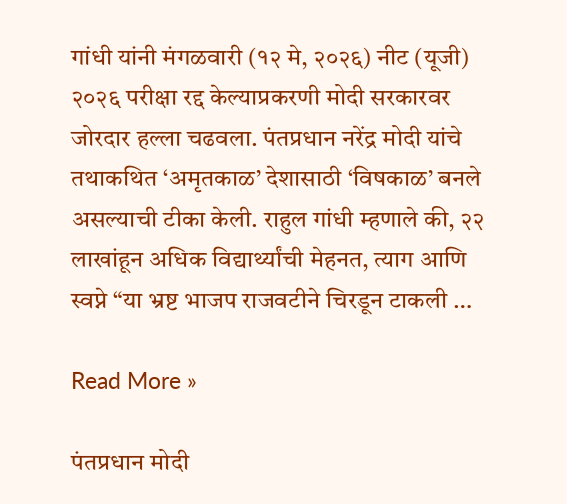गांधी यांनी मंगळवारी (१२ मे, २०२६) नीट (यूजी) २०२६ परीक्षा रद्द केल्याप्रकरणी मोदी सरकारवर जोरदार हल्ला चढवला. पंतप्रधान नरेंद्र मोदी यांचे तथाकथित ‘अमृतकाळ’ देशासाठी ‘विषकाळ’ बनले असल्याची टीका केली. राहुल गांधी म्हणाले की, २२ लाखांहून अधिक विद्यार्थ्यांची मेहनत, त्याग आणि स्वप्ने “या भ्रष्ट भाजप राजवटीने चिरडून टाकली …

Read More »

पंतप्रधान मोदी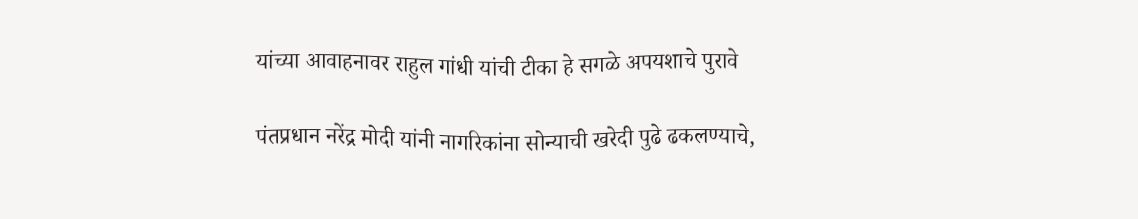यांच्या आवाहनावर राहुल गांधी यांची टीका हे सगळे अपयशाचे पुरावे

पंतप्रधान नरेंद्र मोदी यांनी नागरिकांना सोन्याची खरेदी पुढे ढकलण्याचे,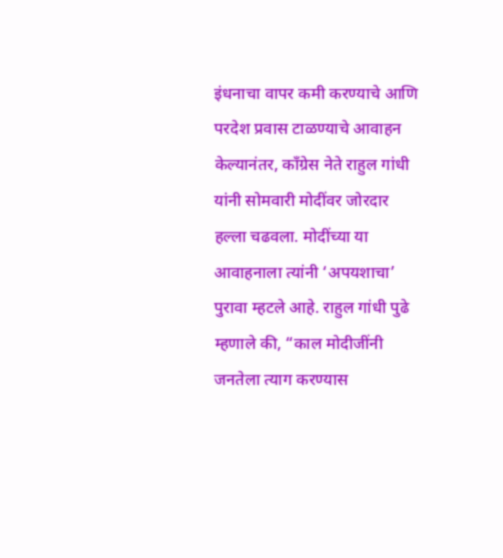इंधनाचा वापर कमी करण्याचे आणि परदेश प्रवास टाळण्याचे आवाहन केल्यानंतर, काँग्रेस नेते राहुल गांधी यांनी सोमवारी मोदींवर जोरदार हल्ला चढवला. मोदींच्या या आवाहनाला त्यांनी ‘अपयशाचा’ पुरावा म्हटले आहे. राहुल गांधी पुढे म्हणाले की, “काल मोदीजींनी जनतेला त्याग करण्यास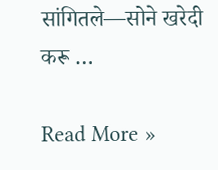सांगितले—सोने खरेदी करू …

Read More »